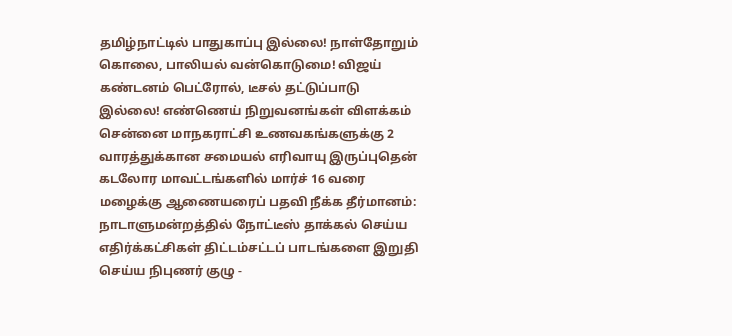தமிழ்நாட்டில் பாதுகாப்பு இல்லை! நாள்தோறும் கொலை, பாலியல் வன்கொடுமை! விஜய் கண்டனம் பெட்ரோல், டீசல் தட்டுப்பாடு இல்லை! எண்ணெய் நிறுவனங்கள் விளக்கம் சென்னை மாநகராட்சி உணவகங்களுக்கு 2 வாரத்துக்கான சமையல் எரிவாயு இருப்புதென் கடலோர மாவட்டங்களில் மார்ச் 16 வரை மழைக்கு ஆணையரைப் பதவி நீக்க தீர்மானம்: நாடாளுமன்றத்தில் நோட்டீஸ் தாக்கல் செய்ய எதிர்க்கட்சிகள் திட்டம்சட்டப் பாடங்களை இறுதி செய்ய நிபுணர் குழு -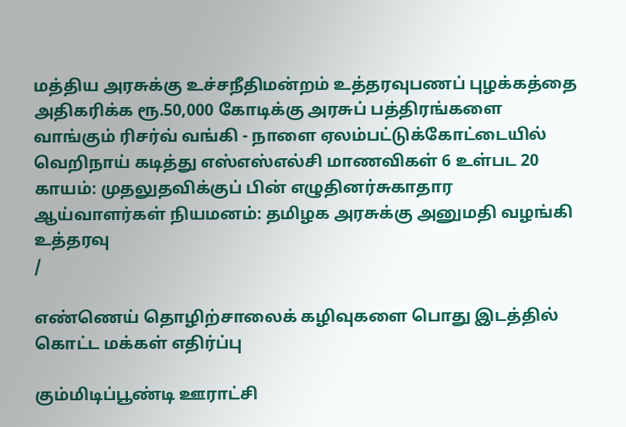மத்திய அரசுக்கு உச்சநீதிமன்றம் உத்தரவுபணப் புழக்கத்தை அதிகரிக்க ரூ.50,000 கோடிக்கு அரசுப் பத்திரங்களை வாங்கும் ரிசர்வ் வங்கி - நாளை ஏலம்பட்டுக்கோட்டையில் வெறிநாய் கடித்து எஸ்எஸ்எல்சி மாணவிகள் 6 உள்பட 20 காயம்: முதலுதவிக்குப் பின் எழுதினர்சுகாதார ஆய்வாளர்கள் நியமனம்: தமிழக அரசுக்கு அனுமதி வழங்கி உத்தரவு
/

எண்ணெய் தொழிற்சாலைக் கழிவுகளை பொது இடத்தில் கொட்ட மக்கள் எதிர்ப்பு

கும்மிடிப்பூண்டி ஊராட்சி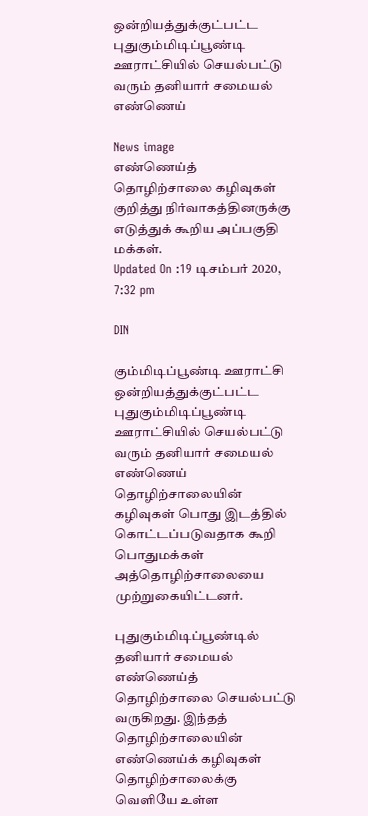ஒன்றியத்துக்குட்பட்ட புதுகும்மிடிப்பூண்டி ஊராட்சியில் செயல்பட்டு வரும் தனியார் சமையல் எண்ணெய்

News image
எண்ணெய்த் தொழிற்சாலை கழிவுகள் குறித்து நிர்வாகத்தினருக்கு எடுத்துக் கூறிய அப்பகுதி மக்கள்.
Updated On :19 டிசம்பர் 2020, 7:32 pm

DIN

கும்மிடிப்பூண்டி ஊராட்சி ஒன்றியத்துக்குட்பட்ட புதுகும்மிடிப்பூண்டி ஊராட்சியில் செயல்பட்டு வரும் தனியார் சமையல் எண்ணெய் தொழிற்சாலையின் கழிவுகள் பொது இடத்தில் கொட்டப்படுவதாக கூறி பொதுமக்கள் அத்தொழிற்சாலையை முற்றுகையிட்டனர்.

புதுகும்மிடிப்பூண்டில் தனியார் சமையல் எண்ணெய்த் தொழிற்சாலை செயல்பட்டு வருகிறது. இந்தத் தொழிற்சாலையின் எண்ணெய்க் கழிவுகள் தொழிற்சாலைக்கு வெளியே உள்ள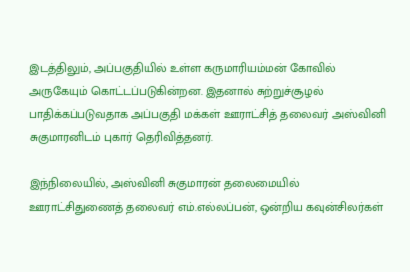இடத்திலும், அப்பகுதியில் உள்ள கருமாரியம்மன் கோவில் அருகேயும் கொட்டப்படுகின்றன. இதனால் சுற்றுச்சூழல் பாதிக்கப்படுவதாக அப்பகுதி மக்கள் ஊராட்சித் தலைவர் அஸ்வினி சுகுமாரனிடம் புகார் தெரிவித்தனர்.

இந்நிலையில், அஸ்வினி சுகுமாரன் தலைமையில் ஊராட்சிதுணைத் தலைவர் எம்.எல்லப்பன், ஒன்றிய கவுன்சிலர்கள்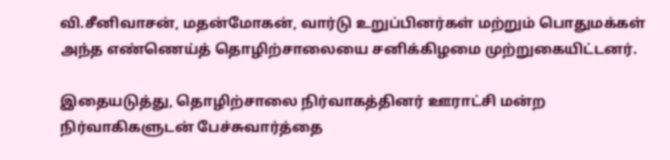வி.சீனிவாசன், மதன்மோகன், வார்டு உறுப்பினர்கள் மற்றும் பொதுமக்கள் அந்த எண்ணெய்த் தொழிற்சாலையை சனிக்கிழமை முற்றுகையிட்டனர்.

இதையடுத்து, தொழிற்சாலை நிர்வாகத்தினர் ஊராட்சி மன்ற நிர்வாகிகளுடன் பேச்சுவார்த்தை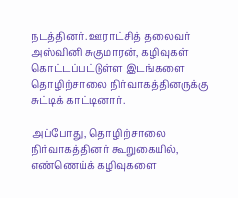நடத்தினர். ஊராட்சித் தலைவர் அஸ்வினி சுகுமாரன், கழிவுகள் கொட்டப்பட்டுள்ள இடங்களை தொழிற்சாலை நிர்வாகத்தினருக்கு சுட்டிக் காட்டினார்.

அப்போது, தொழிற்சாலை நிர்வாகத்தினர் கூறுகையில், எண்ணெய்க் கழிவுகளை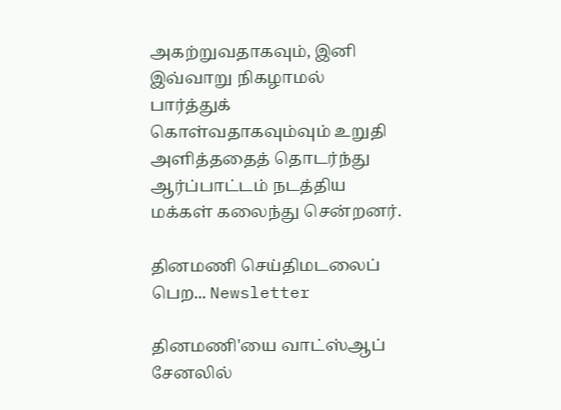அகற்றுவதாகவும், இனி இவ்வாறு நிகழாமல் பார்த்துக் கொள்வதாகவும்வும் உறுதி அளித்ததைத் தொடர்ந்து ஆர்ப்பாட்டம் நடத்திய மக்கள் கலைந்து சென்றனர்.

தினமணி செய்திமடலைப் பெற... Newsletter

தினமணி'யை வாட்ஸ்ஆப் சேனலில்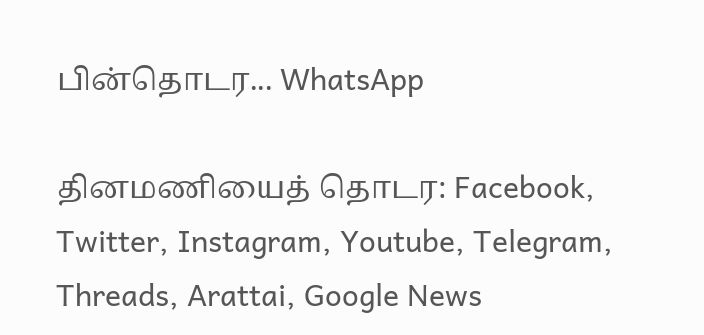பின்தொடர... WhatsApp

தினமணியைத் தொடர: Facebook, Twitter, Instagram, Youtube, Telegram, Threads, Arattai, Google News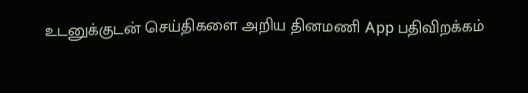உடனுக்குடன் செய்திகளை அறிய தினமணி App பதிவிறக்கம்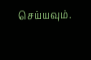செய்யவும்.